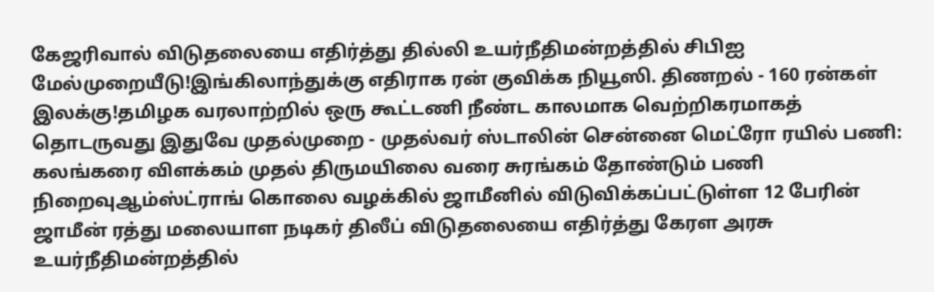கேஜரிவால் விடுதலையை எதிர்த்து தில்லி உயர்நீதிமன்றத்தில் சிபிஐ மேல்முறையீடு!இங்கிலாந்துக்கு எதிராக ரன் குவிக்க நியூஸி. திணறல் - 160 ரன்கள் இலக்கு!தமிழக வரலாற்றில் ஒரு கூட்டணி நீண்ட காலமாக வெற்றிகரமாகத் தொடருவது இதுவே முதல்முறை - முதல்வர் ஸ்டாலின் சென்னை மெட்ரோ ரயில் பணி: கலங்கரை விளக்கம் முதல் திருமயிலை வரை சுரங்கம் தோண்டும் பணி நிறைவுஆம்ஸ்ட்ராங் கொலை வழக்கில் ஜாமீனில் விடுவிக்கப்பட்டுள்ள 12 பேரின் ஜாமீன் ரத்து மலையாள நடிகர் திலீப் விடுதலையை எதிர்த்து கேரள அரசு உயர்நீதிமன்றத்தில்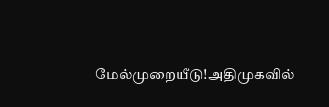மேல்முறையீடு!அதிமுகவில்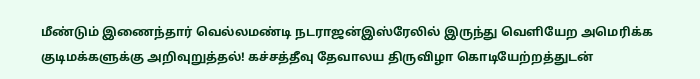மீண்டும் இணைந்தார் வெல்லமண்டி நடராஜன்இஸ்ரேலில் இருந்து வெளியேற அமெரிக்க குடிமக்களுக்கு அறிவுறுத்தல்! கச்சத்தீவு தேவாலய திருவிழா கொடியேற்றத்துடன்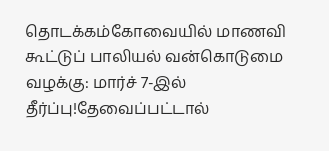தொடக்கம்கோவையில் மாணவி கூட்டுப் பாலியல் வன்கொடுமை வழக்கு: மார்ச் 7-இல் தீர்ப்பு!தேவைப்பட்டால்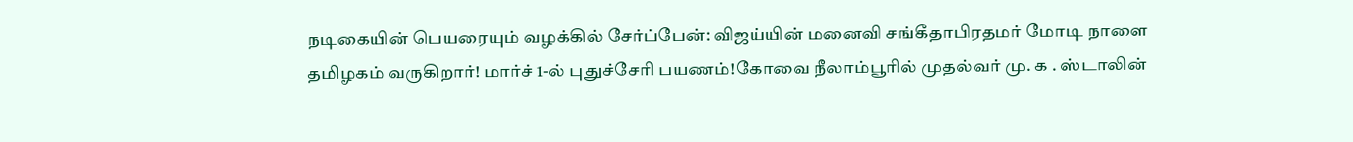நடிகையின் பெயரையும் வழக்கில் சேர்ப்பேன்: விஜய்யின் மனைவி சங்கீதாபிரதமர் மோடி நாளை தமிழகம் வருகிறார்! மார்ச் 1-ல் புதுச்சேரி பயணம்!கோவை நீலாம்பூரில் முதல்வர் மு. க . ஸ்டாலின்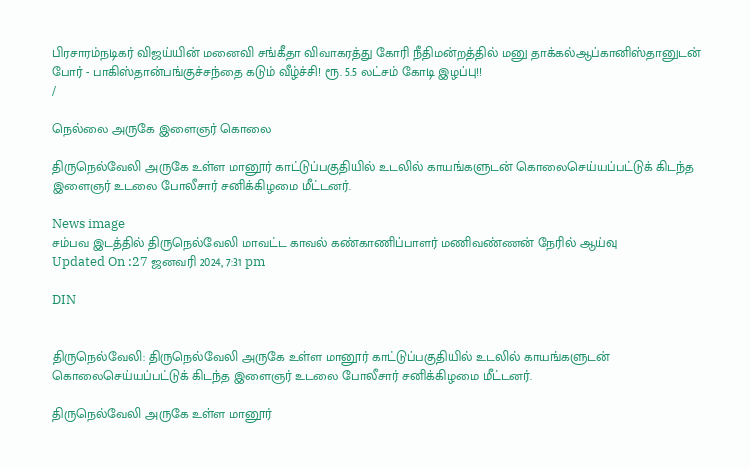பிரசாரம்நடிகர் விஜய்யின் மனைவி சங்கீதா விவாகரத்து கோரி நீதிமன்றத்தில் மனு தாக்கல்ஆப்கானிஸ்தானுடன் போர் - பாகிஸ்தான்பங்குச்சந்தை கடும் வீழ்ச்சி! ரூ. 5.5 லட்சம் கோடி இழப்பு!!
/

நெல்லை அருகே இளைஞர் கொலை

திருநெல்வேலி அருகே உள்ள மானூர் காட்டுப்பகுதியில் உடலில் காயங்களுடன் கொலைசெய்யப்பட்டுக் கிடந்த இளைஞர் உடலை போலீசார் சனிக்கிழமை மீட்டனர்.

News image
சம்பவ இடத்தில் திருநெல்வேலி மாவட்ட காவல் கண்காணிப்பாளர் மணிவண்ணன் நேரில் ஆய்வு
Updated On :27 ஜனவரி 2024, 7:31 pm

DIN


திருநெல்வேலி: திருநெல்வேலி அருகே உள்ள மானூர் காட்டுப்பகுதியில் உடலில் காயங்களுடன் கொலைசெய்யப்பட்டுக் கிடந்த இளைஞர் உடலை போலீசார் சனிக்கிழமை மீட்டனர்.

திருநெல்வேலி அருகே உள்ள மானூர்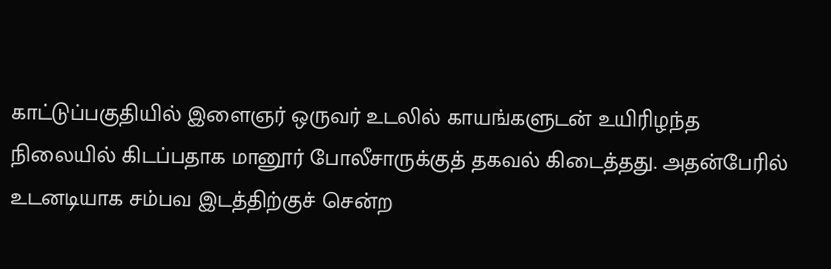காட்டுப்பகுதியில் இளைஞர் ஒருவர் உடலில் காயங்களுடன் உயிரிழந்த நிலையில் கிடப்பதாக மானூர் போலீசாருக்குத் தகவல் கிடைத்தது. அதன்பேரில் உடனடியாக சம்பவ இடத்திற்குச் சென்ற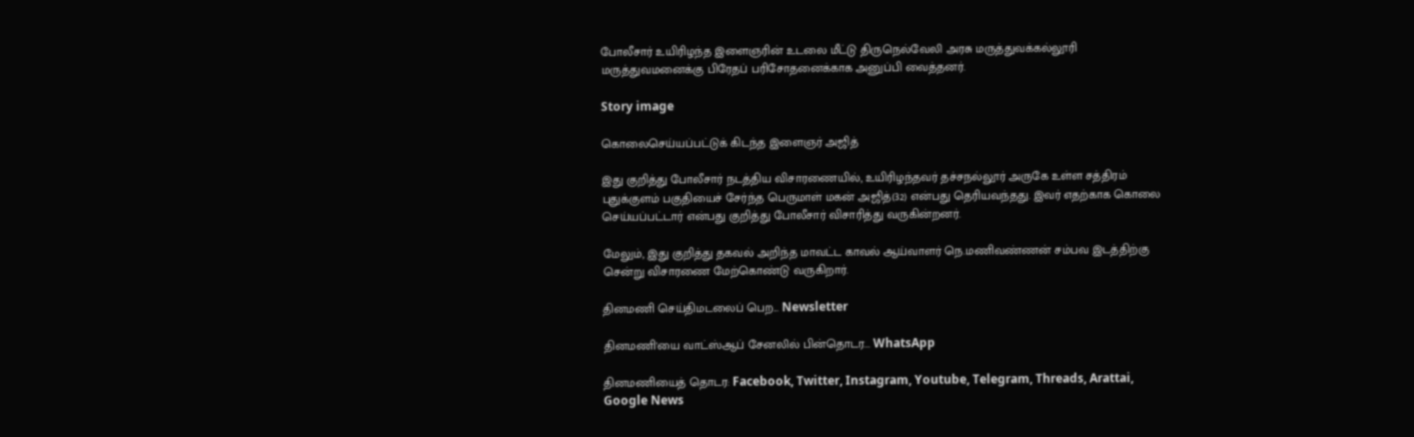போலீசார் உயிரிழந்த இளைஞரின் உடலை மீட்டு திருநெல்வேலி அரசு மருத்துவக்கல்லூரி மருத்துவமனைக்கு பிரேதப் பரிசோதனைக்காக அனுப்பி வைத்தனர்.

Story image

கொலைசெய்யப்பட்டுக் கிடந்த இளைஞர் அஜித்

இது குறித்து போலீசார் நடத்திய விசாரணையில், உயிரிழந்தவர் தச்சநல்லூர் அருகே உள்ள சத்திரம் புதுக்குளம் பகுதியைச் சேர்ந்த பெருமாள் மகன் அஜித்(32) என்பது தெரியவந்தது. இவர் எதற்காக கொலை செய்யப்பட்டார் என்பது குறித்து போலீசார் விசாரித்து வருகின்றனர்.

மேலும், இது குறித்து தகவல் அறிந்த மாவட்ட காவல் ஆய்வாளர் நெ.மணிவண்ணன் சம்பவ இடத்திற்கு சென்று விசாரணை மேற்கொண்டு வருகிறார்.

தினமணி செய்திமடலைப் பெற... Newsletter

தினமணி'யை வாட்ஸ்ஆப் சேனலில் பின்தொடர... WhatsApp

தினமணியைத் தொடர: Facebook, Twitter, Instagram, Youtube, Telegram, Threads, Arattai, Google News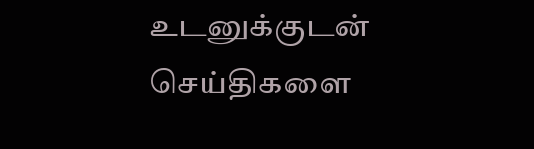உடனுக்குடன் செய்திகளை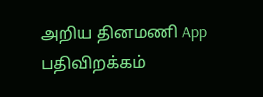அறிய தினமணி App பதிவிறக்கம்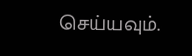செய்யவும்.